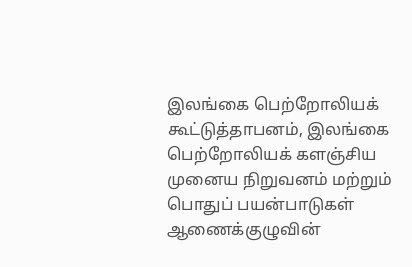இலங்கை பெற்றோலியக் கூட்டுத்தாபனம், இலங்கை பெற்றோலியக் களஞ்சிய முனைய நிறுவனம் மற்றும் பொதுப் பயன்பாடுகள் ஆணைக்குழுவின்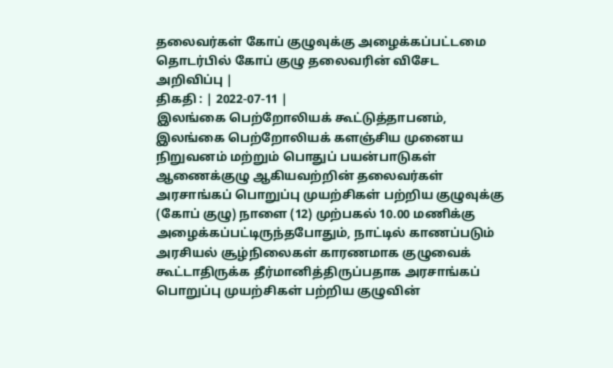தலைவர்கள் கோப் குழுவுக்கு அழைக்கப்பட்டமை தொடர்பில் கோப் குழு தலைவரின் விசேட அறிவிப்பு |
திகதி : | 2022-07-11 |
இலங்கை பெற்றோலியக் கூட்டுத்தாபனம், இலங்கை பெற்றோலியக் களஞ்சிய முனைய நிறுவனம் மற்றும் பொதுப் பயன்பாடுகள் ஆணைக்குழு ஆகியவற்றின் தலைவர்கள் அரசாங்கப் பொறுப்பு முயற்சிகள் பற்றிய குழுவுக்கு (கோப் குழு) நாளை (12) முற்பகல் 10.00 மணிக்கு அழைக்கப்பட்டிருந்தபோதும், நாட்டில் காணப்படும் அரசியல் சூழ்நிலைகள் காரணமாக குழுவைக் கூட்டாதிருக்க தீர்மானித்திருப்பதாக அரசாங்கப் பொறுப்பு முயற்சிகள் பற்றிய குழுவின்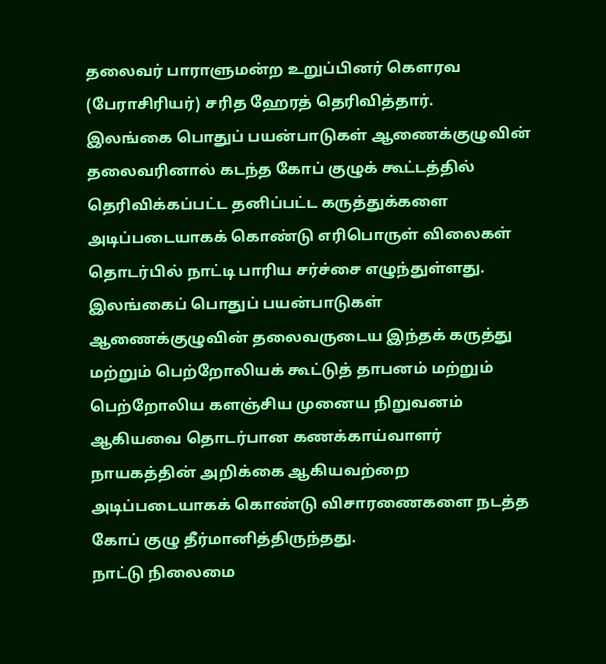தலைவர் பாராளுமன்ற உறுப்பினர் கௌரவ (பேராசிரியர்) சரித ஹேரத் தெரிவித்தார்.
இலங்கை பொதுப் பயன்பாடுகள் ஆணைக்குழுவின் தலைவரினால் கடந்த கோப் குழுக் கூட்டத்தில் தெரிவிக்கப்பட்ட தனிப்பட்ட கருத்துக்களை அடிப்படையாகக் கொண்டு எரிபொருள் விலைகள் தொடர்பில் நாட்டி பாரிய சர்ச்சை எழுந்துள்ளது. இலங்கைப் பொதுப் பயன்பாடுகள் ஆணைக்குழுவின் தலைவருடைய இந்தக் கருத்து மற்றும் பெற்றோலியக் கூட்டுத் தாபனம் மற்றும் பெற்றோலிய களஞ்சிய முனைய நிறுவனம் ஆகியவை தொடர்பான கணக்காய்வாளர் நாயகத்தின் அறிக்கை ஆகியவற்றை அடிப்படையாகக் கொண்டு விசாரணைகளை நடத்த கோப் குழு தீர்மானித்திருந்தது.
நாட்டு நிலைமை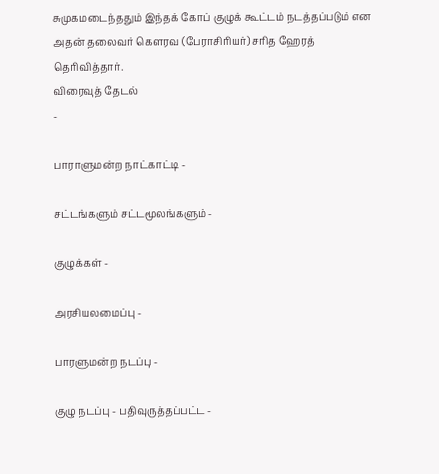சுமுகமடைந்ததும் இந்தக் கோப் குழுக் கூட்டம் நடத்தப்படும் என அதன் தலைவர் கௌரவ (பேராசிரியர்) சரித ஹேரத் தெரிவித்தார்.
விரைவுத் தேடல்
-

பாராளுமன்ற நாட்காட்டி -

சட்டங்களும் சட்டமூலங்களும் -

குழுக்கள் -

அரசியலமைப்பு -

பாரளுமன்ற நடப்பு -

குழு நடப்பு - பதிவுருத்தப்பட்ட -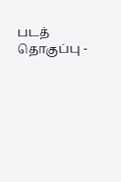படத் தொகுப்பு -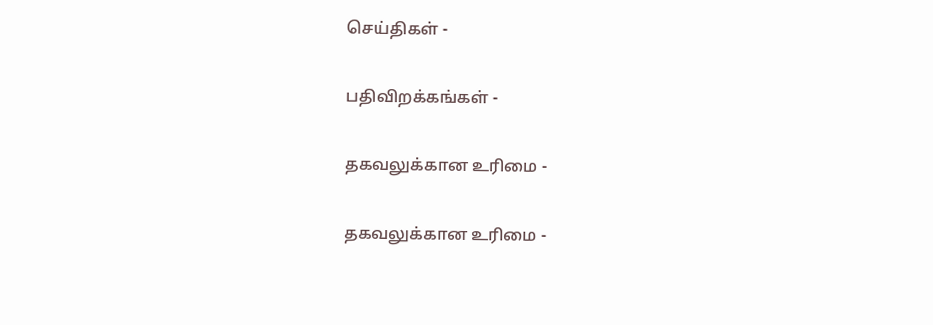செய்திகள் -

பதிவிறக்கங்கள் -

தகவலுக்கான உரிமை -

தகவலுக்கான உரிமை -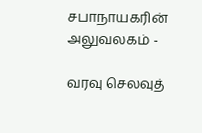சபாநாயகரின் அலுவலகம் -

வரவு செலவுத்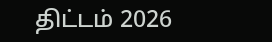திட்டம் 2026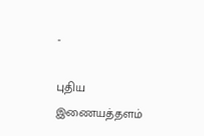-

புதிய இணையத்தளம்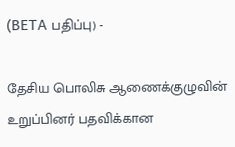(BETA பதிப்பு) -

தேசிய பொலிசு ஆணைக்குழுவின் உறுப்பினர் பதவிக்கான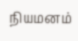நியமனம்